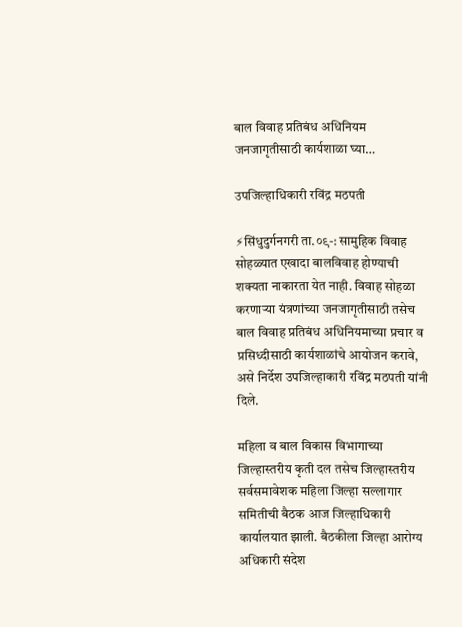बाल विवाह प्रतिबंध अधिनियम जनजागृतीसाठी कार्यशाळा घ्या…

उपजिल्हाधिकारी रविंद्र मठपती

⚡सिंधुदुर्गनगरी ता.०९-: सामुहिक विवाह सोहळ्यात एखादा बालविवाह होण्याची शक्यता नाकारता येत नाही. विवाह सोहळा करणाऱ्या यंत्रणांच्या जनजागृतीसाठी तसेच बाल विवाह प्रतिबंध अधिनियमाच्या प्रचार व प्रसिध्दीसाठी कार्यशाळांचे आयोजन करावे, असे निर्देश उपजिल्हाकारी रविंद्र मठपती यांनी दिले.

महिला व बाल विकास विभागाच्या जिल्हास्तरीय कृती दल तसेच जिल्हास्तरीय सर्वसमावेशक महिला जिल्हा सल्लागार समितीची बैठक आज जिल्हाधिकारी कार्यालयात झाली. बैठकीला जिल्हा आरोग्य अधिकारी संदेश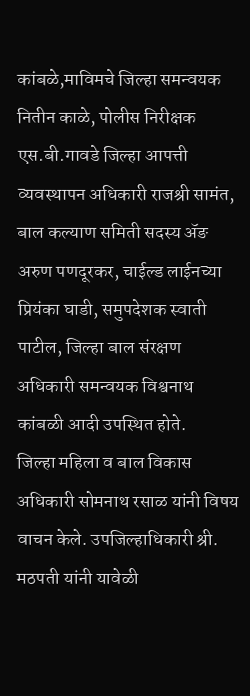कांबळे,माविमचे जिल्हा समन्वयक नितीन काळे, पोलीस निरीक्षक एस.बी.गावडे जिल्हा आपत्ती व्यवस्थापन अधिकारी राजश्री सामंत, बाल कल्याण समिती सदस्य ॲङ अरुण पणदूरकर, चाईल्ड लाईनच्या प्रियंका घाडी, समुपदेशक स्वाती पाटील, जिल्हा बाल संरक्षण अधिकारी समन्वयक विश्वनाथ कांबळी आदी उपस्थित होते.
जिल्हा महिला व बाल विकास अधिकारी सोमनाथ रसाळ यांनी विषय वाचन केले. उपजिल्हाधिकारी श्री. मठपती यांनी यावेळी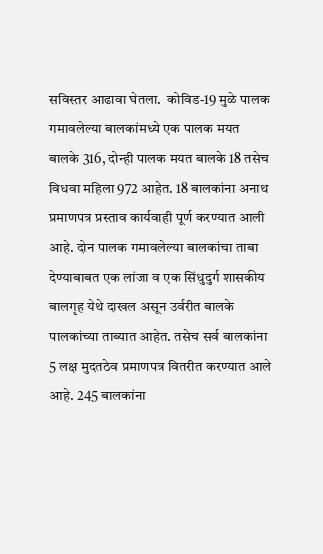सविस्तर आढावा घेतला.  कोविड-19 मुळे पालक गमावलेल्या बालकांमध्ये एक पालक मयत बालके 316, दोन्ही पालक मयत बालके 18 तसेच विधवा महिला 972 आहेत. 18 बालकांना अनाथ प्रमाणपत्र प्रस्ताव कार्यवाही पूर्ण करण्यात आली आहे. दोन पालक गमावलेल्या बालकांचा ताबा देण्याबाबत एक लांजा व एक सिंधुदुर्ग शासकीय बालगृह येथे दाखल असून उर्वरीत बालके पालकांच्या ताब्यात आहेत. तसेच सर्व बालकांना 5 लक्ष मुदतठेव प्रमाणपत्र वितरीत करण्यात आले आहे. 245 बालकांना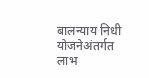बालन्याय निधी योजनेअंतर्गत लाभ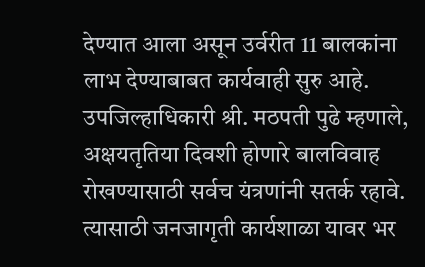देण्यात आला असून उर्वरीत 11 बालकांना लाभ देण्याबाबत कार्यवाही सुरु आहे.
उपजिल्हाधिकारी श्री. मठपती पुढे म्हणाले, अक्षयतृतिया दिवशी होणारे बालविवाह रोखण्यासाठी सर्वच यंत्रणांनी सतर्क रहावे. त्यासाठी जनजागृती कार्यशाळा यावर भर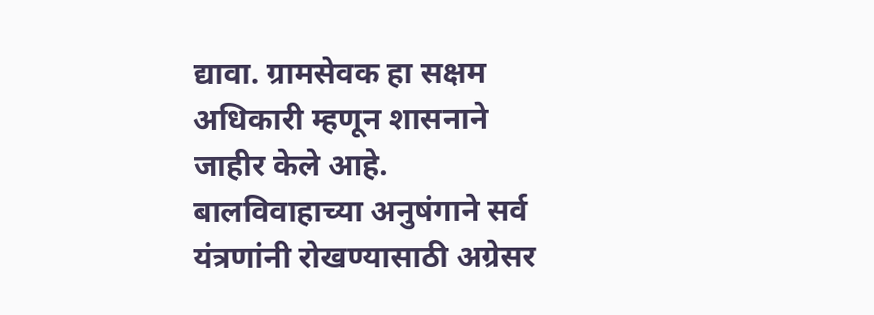द्यावा. ग्रामसेवक हा सक्षम अधिकारी म्हणून शासनाने जाहीर केले आहे. बालविवाहाच्या अनुषंगाने सर्व यंत्रणांनी रोखण्यासाठी अग्रेसर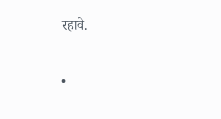रहावे.

•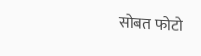सोबत फोटो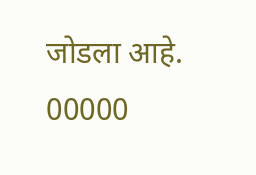जोडला आहे.
00000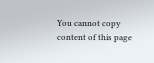You cannot copy content of this page